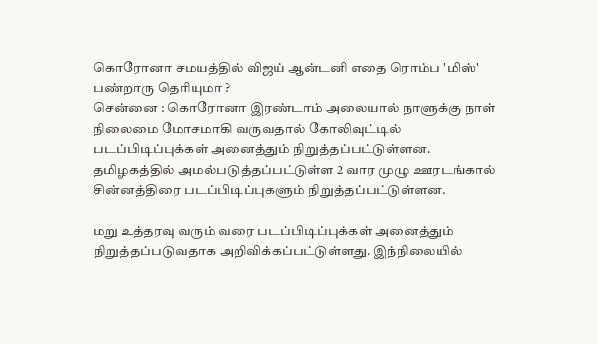கொரோனா சமயத்தில் விஜய் ஆன்டனி எதை ரொம்ப 'மிஸ்' பண்றாரு தெரியுமா ?
சென்னை : கொரோனா இரண்டாம் அலையால் நாளுக்கு நாள் நிலைமை மோசமாகி வருவதால் கோலிவுட்டில் படப்பிடிப்புக்கள் அனைத்தும் நிறுத்தப்பட்டுள்ளன. தமிழகத்தில் அமல்படுத்தப்பட்டுள்ள 2 வார முழு ஊரடங்கால் சின்னத்திரை படப்பிடிப்புகளும் நிறுத்தப்பட்டுள்ளன.

மறு உத்தரவு வரும் வரை படப்பிடிப்புக்கள் அனைத்தும் நிறுத்தப்படுவதாக அறிவிக்கப்பட்டுள்ளது. இந்நிலையில்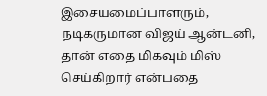இசையமைப்பாளரும், நடிகருமான விஜய் ஆன்டனி, தான் எதை மிகவும் மிஸ் செய்கிறார் என்பதை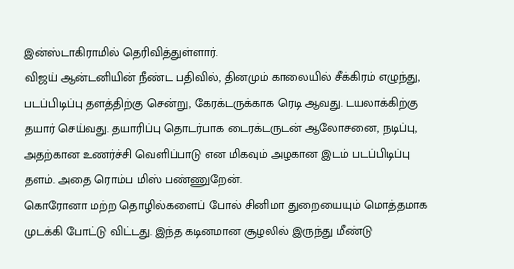இன்ஸ்டாகிராமில் தெரிவித்துள்ளார்.
விஜய் ஆன்டனியின் நீண்ட பதிவில், தினமும் காலையில் சீக்கிரம் எழுந்து, படப்பிடிப்பு தளத்திற்கு சென்று, கேரக்டருக்காக ரெடி ஆவது. டயலாக்கிற்கு தயார் செய்வது. தயாரிப்பு தொடர்பாக டைரக்டருடன் ஆலோசனை, நடிப்பு, அதற்கான உணர்ச்சி வெளிப்பாடு என மிகவும் அழகான இடம் படப்பிடிப்பு தளம். அதை ரொம்ப மிஸ் பண்ணுறேன்.
கொரோனா மற்ற தொழில்களைப் போல் சினிமா துறையையும் மொத்தமாக முடக்கி போட்டு விட்டது. இந்த கடினமான சூழலில் இருந்து மீண்டு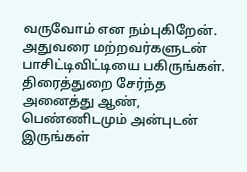வருவோம் என நம்புகிறேன். அதுவரை மற்றவர்களுடன் பாசிட்டிவிட்டியை பகிருங்கள். திரைத்துறை சேர்ந்த அனைத்து ஆண், பெண்ணிடமும் அன்புடன் இருங்கள்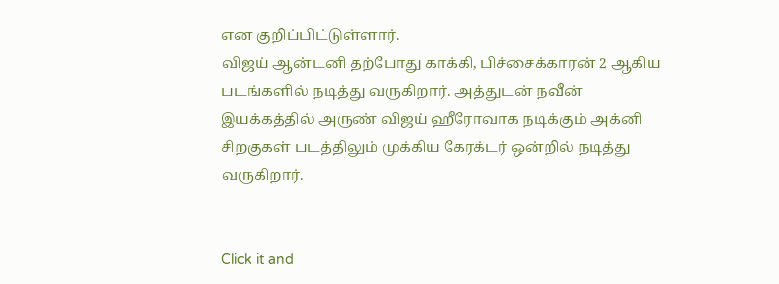என குறிப்பிட்டுள்ளார்.
விஜய் ஆன்டனி தற்போது காக்கி, பிச்சைக்காரன் 2 ஆகிய படங்களில் நடித்து வருகிறார். அத்துடன் நவீன் இயக்கத்தில் அருண் விஜய் ஹீரோவாக நடிக்கும் அக்னி சிறகுகள் படத்திலும் முக்கிய கேரக்டர் ஒன்றில் நடித்து வருகிறார்.


Click it and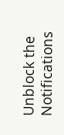Unblock the Notifications